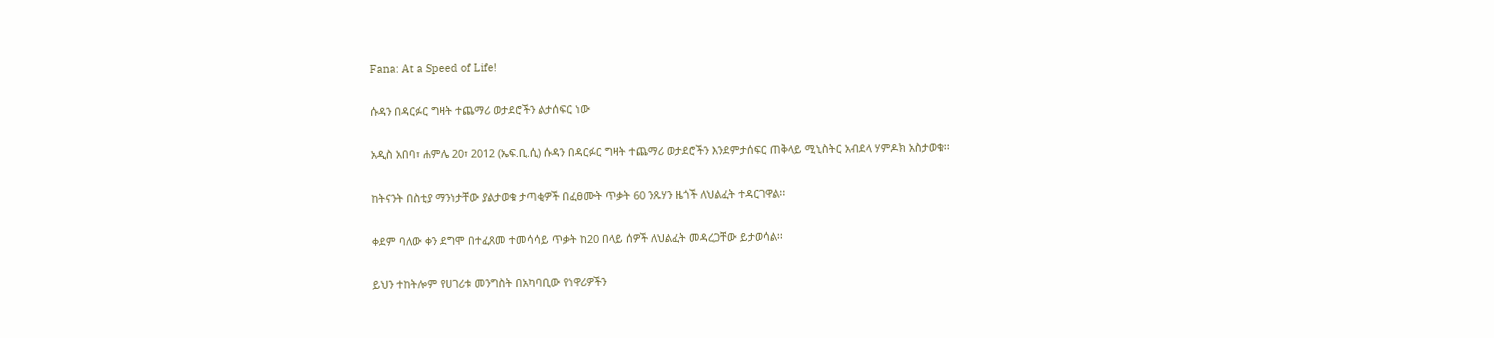Fana: At a Speed of Life!

ሱዳን በዳርፉር ግዛት ተጨማሪ ወታደሮችን ልታሰፍር ነው

አዲስ አበባ፣ ሐምሌ 20፣ 2012 (ኤፍ.ቢ.ሲ) ሱዳን በዳርፉር ግዛት ተጨማሪ ወታደሮችን እንደምታሰፍር ጠቅላይ ሚኒስትር አብደላ ሃምዶክ አስታወቁ፡፡

ከትናንት በስቲያ ማንነታቸው ያልታወቁ ታጣቂዎች በፈፀሙት ጥቃት 60 ንጹሃን ዜጎች ለህልፈት ተዳርገዋል፡፡

ቀደም ባለው ቀን ደግሞ በተፈጸመ ተመሳሳይ ጥቃት ከ20 በላይ ሰዎች ለህልፈት መዳረጋቸው ይታወሳል፡፡

ይህን ተከትሎም የሀገሪቱ መንግስት በአካባቢው የነዋሪዎችን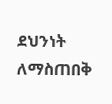ደህንነት ለማስጠበቅ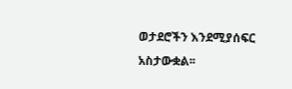ወታደሮችን እንደሚያሰፍር አስታውቋል፡፡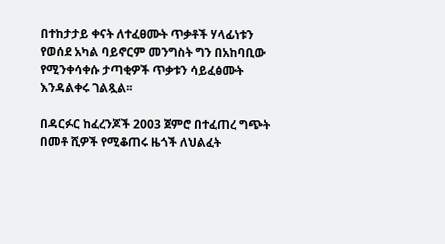በተከታታይ ቀናት ለተፈፀሙት ጥቃቶች ሃላፊነቱን የወሰደ አካል ባይኖርም መንግስት ግን በአከባቢው የሚንቀሳቀሱ ታጣቂዎች ጥቃቱን ሳይፈፅሙት እንዳልቀሩ ገልጿል፡፡

በዳርፉር ከፈረንጆች 2003 ጀምሮ በተፈጠረ ግጭት በመቶ ሺዎች የሚቆጠሩ ዜጎች ለህልፈት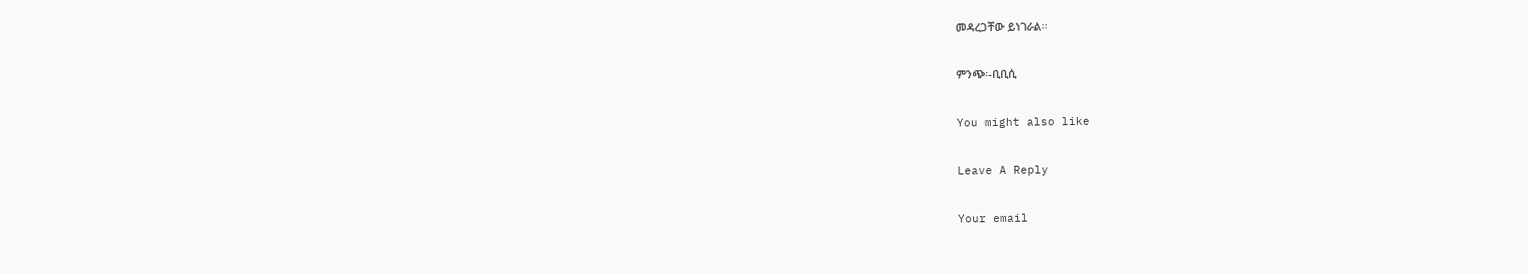መዳረጋቸው ይነገራል፡፡

ምንጭ፡-ቢቢሲ

You might also like

Leave A Reply

Your email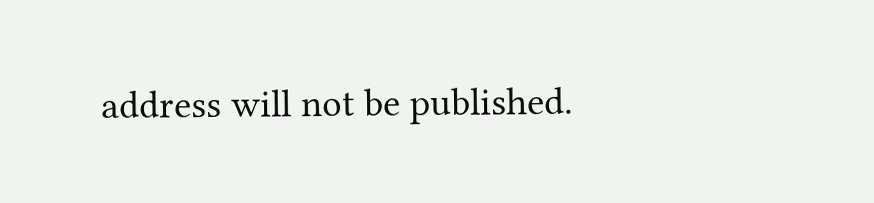address will not be published.